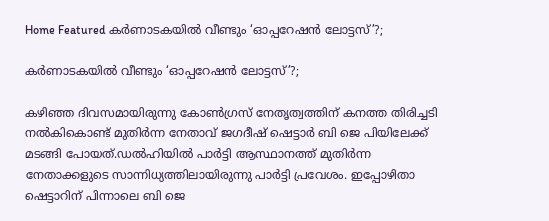Home Featured കര്‍ണാടകയില്‍ വീണ്ടും ‘ഓപ്പറേഷൻ ലോട്ടസ്’?;

കര്‍ണാടകയില്‍ വീണ്ടും ‘ഓപ്പറേഷൻ ലോട്ടസ്’?;

കഴിഞ്ഞ ദിവസമായിരുന്നു കോണ്‍ഗ്രസ് നേതൃത്വത്തിന് കനത്ത തിരിച്ചടി നല്‍കികൊണ്ട് മുതിർന്ന നേതാവ് ജഗദീഷ് ഷെട്ടാർ ബി ജെ പിയിലേക്ക് മടങ്ങി പോയത്.ഡല്‍ഹിയില്‍ പാർട്ടി ആസ്ഥാനത്ത് മുതിർന്ന നേതാക്കളുടെ സാന്നിധ്യത്തിലായിരുന്നു പാർട്ടി പ്രവേശം. ഇപ്പോഴിതാ ഷെട്ടാറിന് പിന്നാലെ ബി ജെ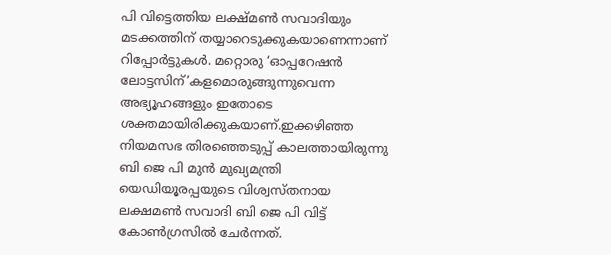പി വിട്ടെത്തിയ ലക്ഷ്മണ്‍ സവാദിയും മടക്കത്തിന് തയ്യാറെടുക്കുകയാണെന്നാണ് റിപ്പോർട്ടുകള്‍. മറ്റൊരു ‘ഓപ്പറേഷൻ ലോട്ടസിന്’കളമൊരുങ്ങുന്നുവെന്ന അഭ്യൂഹങ്ങളും ഇതോടെ ശക്തമായിരിക്കുകയാണ്.ഇക്കഴിഞ്ഞ നിയമസഭ തിരഞ്ഞെടുപ്പ് കാലത്തായിരുന്നു ബി ജെ പി മുൻ മുഖ്യമന്ത്രി യെഡിയൂരപ്പയുടെ വിശ്വസ്തനായ ലക്ഷമണ്‍ സവാദി ബി ജെ പി വിട്ട് കോണ്‍ഗ്രസില്‍ ചേർന്നത്.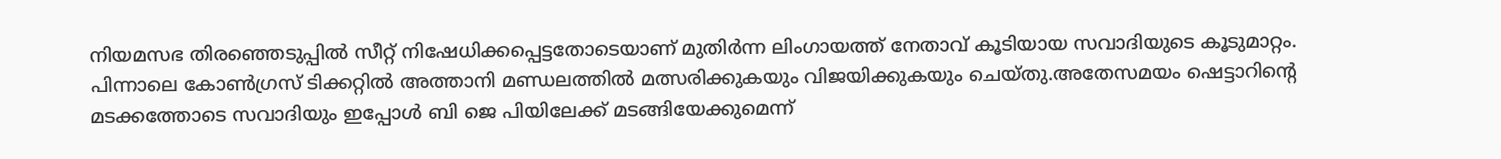നിയമസഭ തിരഞ്ഞെടുപ്പില്‍ സീറ്റ് നിഷേധിക്കപ്പെട്ടതോടെയാണ് മുതിർന്ന ലിംഗായത്ത് നേതാവ് കൂടിയായ സവാദിയുടെ കൂടുമാറ്റം. പിന്നാലെ കോണ്‍ഗ്രസ് ടിക്കറ്റില്‍ അത്താനി മണ്ഡലത്തില്‍ മത്സരിക്കുകയും വിജയിക്കുകയും ചെയ്തു.അതേസമയം ഷെട്ടാറിന്റെ മടക്കത്തോടെ സവാദിയും ഇപ്പോള്‍ ബി ജെ പിയിലേക്ക് മടങ്ങിയേക്കുമെന്ന്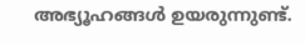അഭ്യൂഹങ്ങള്‍ ഉയരുന്നുണ്ട്.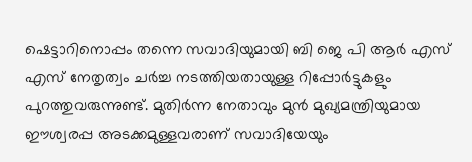ഷെട്ടാറിനൊപ്പം തന്നെ സവാദിയുമായി ബി ജെ പി ആർ എസ് എസ് നേതൃത്വം ചർച്ച നടത്തിയതായുള്ള റിപ്പോർട്ടുകളും പുറത്തുവരുന്നുണ്ട്. മുതിർന്ന നേതാവും മുൻ മുഖ്യമന്ത്രിയുമായ ഈശ്വരപ്പ അടക്കമുള്ളവരാണ് സവാദിയേയും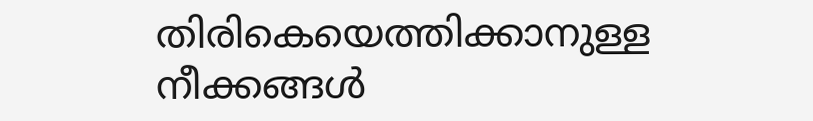തിരികെയെത്തിക്കാനുള്ള നീക്കങ്ങള്‍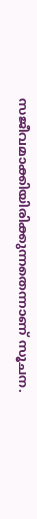സജീവമാക്കിയിരിക്കുന്നതെന്നാണ് സൂചന.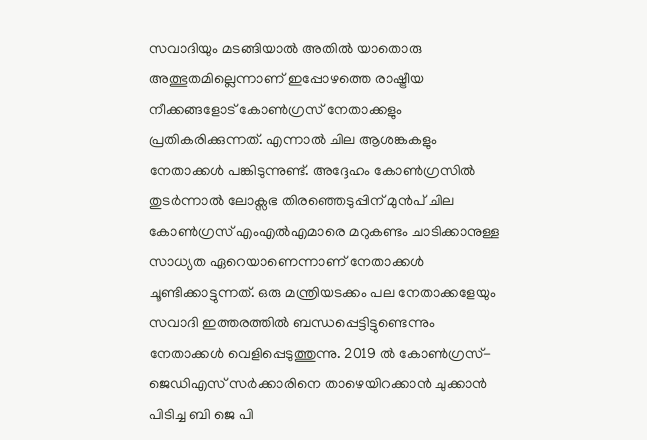സവാദിയും മടങ്ങിയാല്‍ അതില്‍ യാതൊരു അത്ഭുതമില്ലെന്നാണ് ഇപ്പോഴത്തെ രാഷ്ട്രീയ നീക്കങ്ങളോട് കോണ്‍ഗ്രസ് നേതാക്കളും പ്രതികരിക്കുന്നത്. എന്നാല്‍ ചില ആശങ്കകളും നേതാക്കള്‍ പങ്കിടുന്നുണ്ട്. അദ്ദേഹം കോണ്‍ഗ്രസില്‍ തുടർന്നാല്‍ ലോക്സഭ തിരഞ്ഞെടുപ്പിന് മുൻപ് ചില കോണ്‍ഗ്രസ് എംഎല്‍എമാരെ മറുകണ്ടം ചാടിക്കാനുള്ള സാധ്യത ഏറെയാണെന്നാണ് നേതാക്കള്‍ ചൂണ്ടിക്കാട്ടുന്നത്. ഒരു മന്ത്രിയടക്കം പല നേതാക്കളേയും സവാദി ഇത്തരത്തില്‍ ബന്ധപ്പെട്ടിട്ടുണ്ടെന്നും നേതാക്കള്‍ വെളിപ്പെടുത്തുന്നു. 2019 ല്‍ കോണ്‍ഗ്രസ്-ജെഡിഎസ് സർക്കാരിനെ താഴെയിറക്കാൻ ചുക്കാൻ പിടിച്ച ബി ജെ പി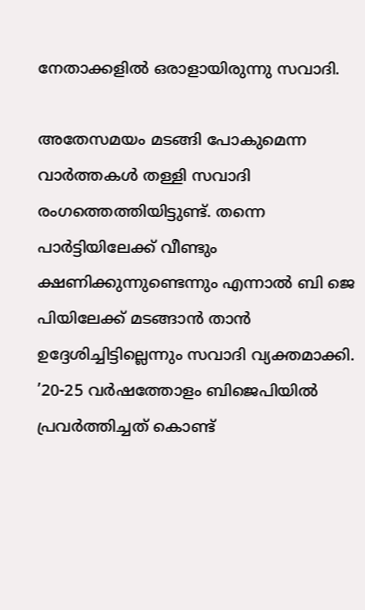നേതാക്കളില്‍ ഒരാളായിരുന്നു സവാദി.

അതേസമയം മടങ്ങി പോകുമെന്ന വാർത്തകള്‍ തള്ളി സവാദി രംഗത്തെത്തിയിട്ടുണ്ട്. തന്നെ പാർട്ടിയിലേക്ക് വീണ്ടും ക്ഷണിക്കുന്നുണ്ടെന്നും എന്നാല്‍ ബി ജെ പിയിലേക്ക് മടങ്ങാൻ താൻ ഉദ്ദേശിച്ചിട്ടില്ലെന്നും സവാദി വ്യക്തമാക്കി. ’20-25 വർഷത്തോളം ബിജെപിയില്‍ പ്രവർത്തിച്ചത് കൊണ്ട്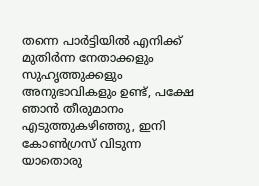തന്നെ പാർട്ടിയില്‍ എനിക്ക് മുതിർന്ന നേതാക്കളും സുഹൃത്തുക്കളും അനുഭാവികളും ഉണ്ട്, പക്ഷേ ഞാൻ തീരുമാനം എടുത്തുകഴിഞ്ഞു, ഇനി കോണ്‍ഗ്രസ് വിടുന്ന യാതൊരു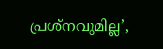പ്രശ്നവുമില്ല’,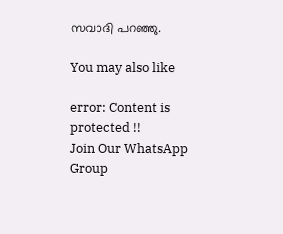സവാദി പറഞ്ഞു.

You may also like

error: Content is protected !!
Join Our WhatsApp Group